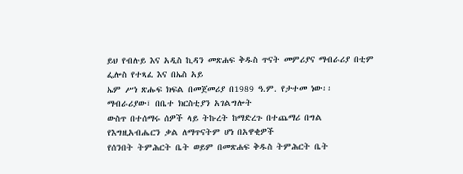ይህ የብሉይ እና አዲስ ኪዳን መጽሐፍ ቅዱስ ጥናት መምሪያና ማብራሪያ በቲም ፌሎስ የተጻፈ እና በኤስ አይ
ኤም ሥነ ጽሑፍ ክፍል በመጀመሪያ በ1989 ዓ.ም. የታተመ ነው፡፡ ማብራሪያው፣ በቤተ ክርስቲያን አገልግሎት
ውስጥ በተሰማሩ ሰዎች ላይ ትኩረት ከማድረጉ በተጨማሪ በግል የእግዚአብሔርን ቃል ለማጥናትም ሆነ በአዋቂዎች
የሰንበት ትምሕርት ቤት ወይም በመጽሐፍ ቅዱስ ትምሕርት ቤት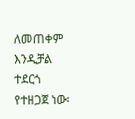ለመጠቀም እንዲቻል ተደርጎ የተዘጋጀ ነው፡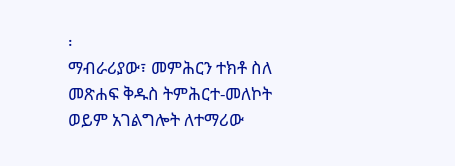፡
ማብራሪያው፣ መምሕርን ተክቶ ስለ መጽሐፍ ቅዱስ ትምሕርተ-መለኮት ወይም አገልግሎት ለተማሪው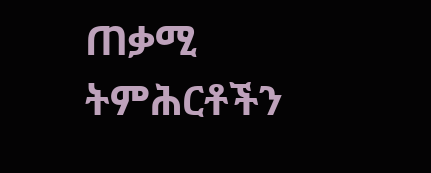ጠቃሚ
ትምሕርቶችን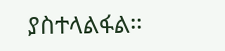ያስተላልፋል፡፡